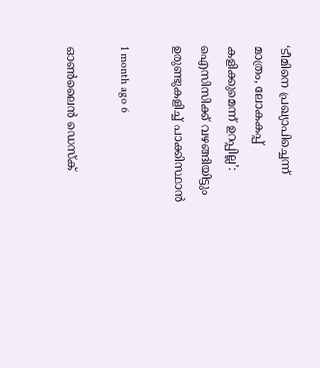‘ടീമിനെ പ്രഖ്യാപിച്ചെന്ന് മാത്രം, ലോകകപ്പ് കളിക്കുമെന്ന് ഉറപ്പില്ല’: ഐസിസിക്ക് വഴങ്ങിയിട്ടും ഉരുണ്ടുകളിച്ച് പാക്കിസ്ഥാന്‍

1 month ago 6

ഓൺലൈൻ ഡെസ്‌ക്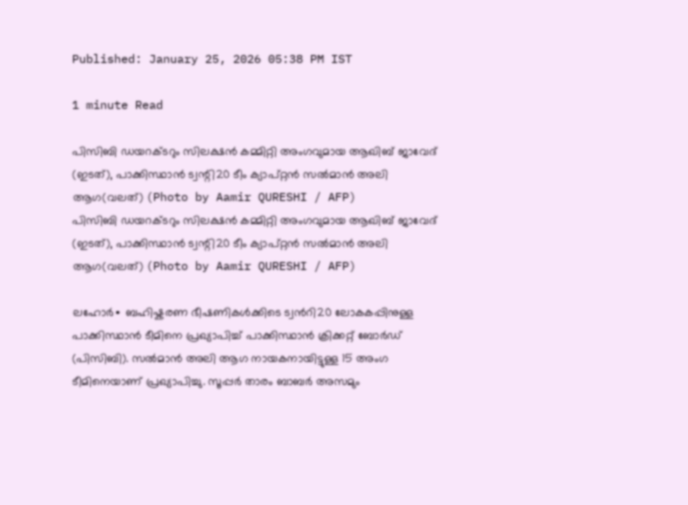Published: January 25, 2026 05:38 PM IST

1 minute Read

പിസിബി ഡയറക്ടറും സിലക്ഷന്‍ കമ്മിറ്റി അംഗവുമായ ആഖിബ് ജാവേദ് (ഇടത്), പാക്കിസ്ഥാൻ ട്വന്റി20 ടീം ക്യാപ്റ്റൻ സല്‍മാന്‍ അലി ആഗ(വലത്) (Photo by Aamir QURESHI / AFP)
പിസിബി ഡയറക്ടറും സിലക്ഷന്‍ കമ്മിറ്റി അംഗവുമായ ആഖിബ് ജാവേദ് (ഇടത്), പാക്കിസ്ഥാൻ ട്വന്റി20 ടീം ക്യാപ്റ്റൻ സല്‍മാന്‍ അലി ആഗ(വലത്) (Photo by Aamir QURESHI / AFP)

ലഹോർ∙ ബഹിഷ്കരണ ഭീഷണികള്‍ക്കിടെ ട്വന്‍റി20 ലോകകപ്പിനുള്ള പാക്കിസ്ഥാന്‍ ടീമിനെ പ്രഖ്യാപിച്ച് പാക്കിസ്ഥാൻ ക്രിക്കറ്റ് ബോർഡ് (പിസിബി). സല്‍മാന്‍ അലി ആഗ നായകനായിട്ടുള്ള 15 അംഗ ടീമിനെയാണ് പ്രഖ്യാപിച്ചു. സൂപ്പർ താരം ബാബര്‍ അസമും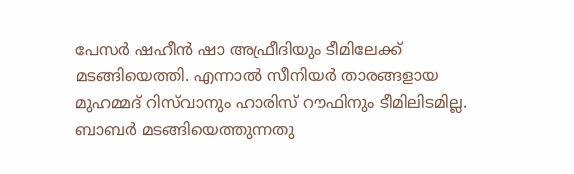പേസർ ഷഹീന്‍ ഷാ അഫ്രീദിയും ടീമിലേക്ക് മടങ്ങിയെത്തി. എന്നാൽ സീനിയർ താരങ്ങളായ മുഹമ്മദ് റിസ്‌വാനും ഹാരിസ് റൗഫിനും ടീമിലിടമില്ല. ബാബര്‍ മടങ്ങിയെത്തുന്നതു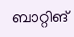ബാറ്റിങ്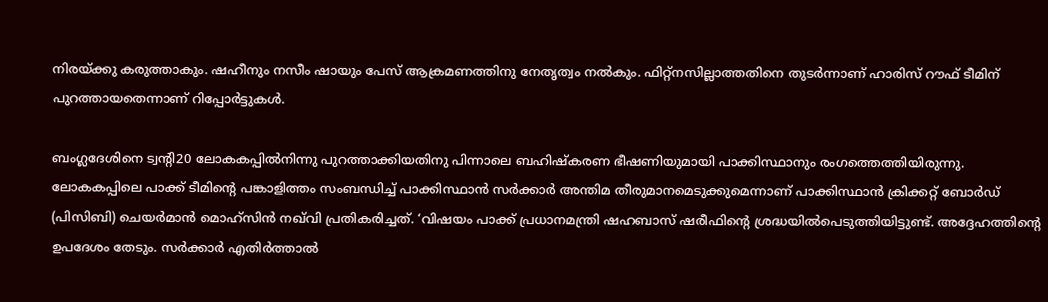നിരയ്ക്കു കരുത്താകും. ഷഹീനും നസീം ഷായും പേസ് ആക്രമണത്തിനു നേതൃത്വം നൽകും. ഫിറ്റ്നസില്ലാത്തതിനെ തുടര്‍ന്നാണ് ഹാരിസ് റൗഫ് ടീമിന് പുറത്തായതെന്നാണ് റിപ്പോര്‍ട്ടുകള്‍.

ബംഗ്ലദേശിനെ ട്വന്റി20 ലോകകപ്പിൽനിന്നു പുറത്താക്കിയതിനു പിന്നാലെ ബഹിഷ്കരണ ഭീഷണിയുമായി പാക്കിസ്ഥാനും രംഗത്തെത്തിയിരുന്നു. ലോകകപ്പിലെ പാക്ക് ടീമിന്റെ പങ്കാളിത്തം സംബന്ധിച്ച് പാക്കിസ്ഥാൻ സർക്കാർ അന്തിമ തീരുമാനമെടുക്കുമെന്നാണ് പാക്കിസ്ഥാൻ ക്രിക്കറ്റ് ബോർഡ് (പിസിബി) ചെയർമാൻ മൊഹ്സിൻ നഖ്‍വി പ്രതികരിച്ചത്. ‘വിഷയം പാക്ക് പ്രധാനമന്ത്രി ഷഹബാസ് ഷരീഫിന്റെ ശ്രദ്ധയിൽപെടുത്തിയിട്ടുണ്ട്. അദ്ദേഹത്തിന്റെ ഉപദേശം തേടും. സർക്കാർ എതിർത്താൽ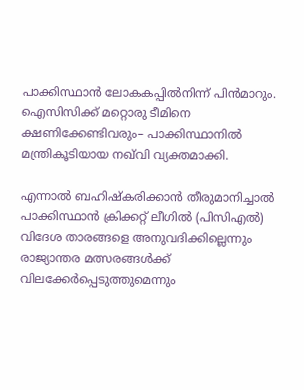പാക്കിസ്ഥാൻ ലോകകപ്പിൽനിന്ന് പിൻമാറും. ഐസിസിക്ക് മറ്റൊരു ടീമിനെ ക്ഷണിക്കേണ്ടിവരും– പാക്കിസ്ഥാനിൽ മന്ത്രികൂടിയായ നഖ്‍വി വ്യക്തമാക്കി.

എന്നാൽ ബഹിഷ്കരിക്കാന്‍ തീരുമാനിച്ചാൽ പാക്കിസ്ഥാൻ ക്രിക്കറ്റ് ലീഗിൽ (പിസിഎൽ) വിദേശ താരങ്ങളെ അനുവദിക്കില്ലെന്നും രാജ്യാന്തര മത്സരങ്ങള്‍ക്ക് വിലക്കേര്‍പ്പെടുത്തുമെന്നും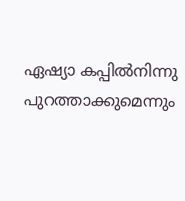ഏഷ്യാ കപ്പില്‍നിന്നു പുറത്താക്കുമെന്നും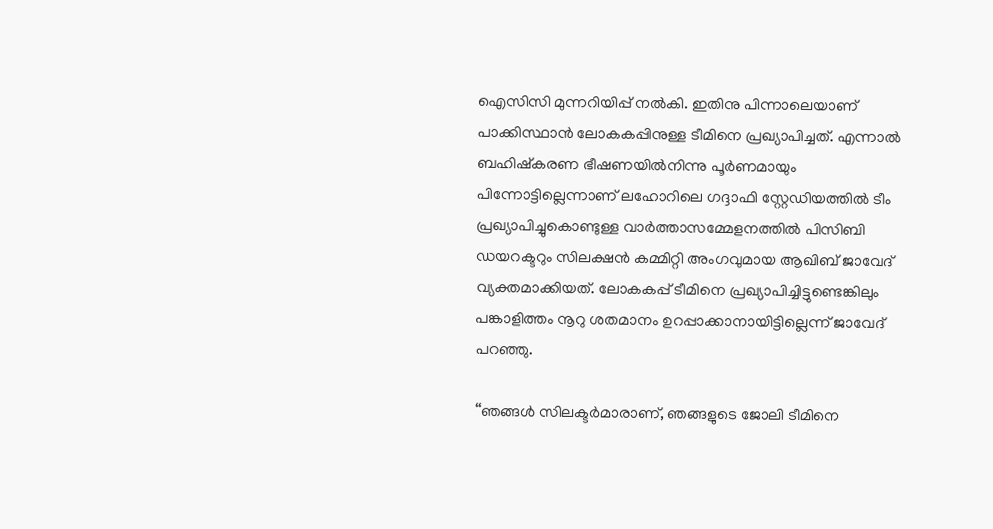ഐസിസി മുന്നറിയിപ്പ് നല്‍കി. ഇതിനു പിന്നാലെയാണ് പാക്കിസ്ഥാൻ ലോകകപ്പിനുള്ള ടീമിനെ പ്രഖ്യാപിച്ചത്. എന്നാൽ ബഹിഷ്കരണ ഭീഷണയിൽനിന്നു പൂർണമായും പിന്നോട്ടില്ലെന്നാണ് ലഹോറിലെ ഗദ്ദാഫി സ്റ്റേഡിയത്തിൽ ടീം പ്രഖ്യാപിച്ചുകൊണ്ടുള്ള വാർത്താസമ്മേളനത്തിൽ പിസിബി ഡയറക്ടറും സിലക്ഷന്‍ കമ്മിറ്റി അംഗവുമായ ആഖിബ് ജാവേദ് വ്യക്തമാക്കിയത്. ലോകകപ്പ് ടീമിനെ പ്രഖ്യാപിച്ചിട്ടുണ്ടെങ്കിലും പങ്കാളിത്തം നൂറു ശതമാനം ഉറപ്പാക്കാനായിട്ടില്ലെന്ന് ജാവേദ് പറഞ്ഞു.

‘‘ഞങ്ങള്‍ സിലക്ടര്‍മാരാണ്, ഞങ്ങളുടെ ജോലി ടീമിനെ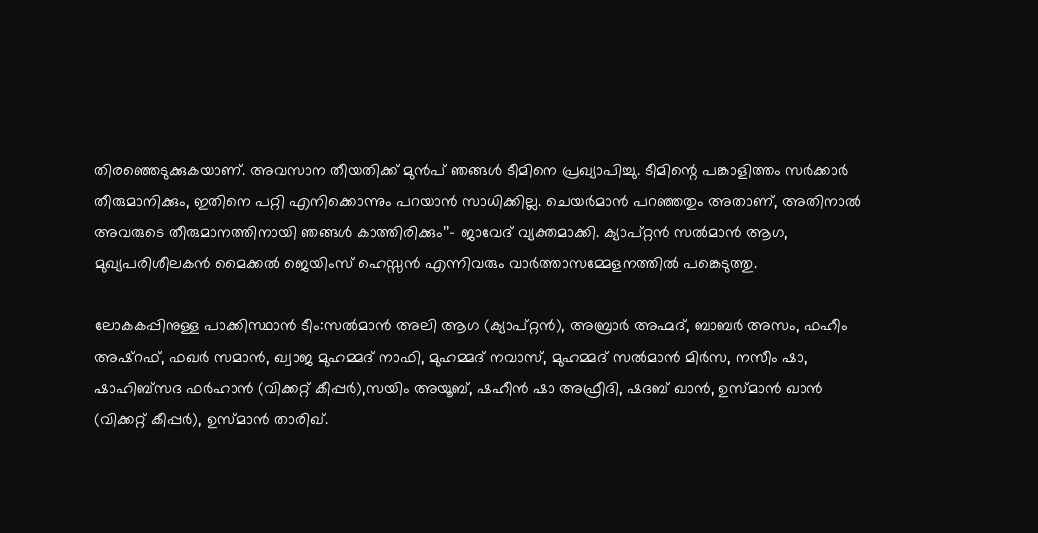തിരഞ്ഞെടുക്കുകയാണ്. അവസാന തീയതിക്ക് മുന്‍പ് ഞങ്ങള്‍ ടീമിനെ പ്രഖ്യാപിച്ചു. ടീമിന്റെ പങ്കാളിത്തം സര്‍ക്കാര്‍ തീരുമാനിക്കും, ഇതിനെ പറ്റി എനിക്കൊന്നും പറയാന്‍ സാധിക്കില്ല. ചെയർമാൻ പറഞ്ഞതും അതാണ്, അതിനാൽ അവരുടെ തീരുമാനത്തിനായി ഞങ്ങൾ കാത്തിരിക്കും’’– ജാവേദ് വ്യക്തമാക്കി. ക്യാപ്റ്റൻ സൽമാൻ ആഗ, മുഖ്യപരിശീലകൻ മൈക്കൽ ജെയിംസ് ഹെസ്സൻ എന്നിവരും വാർത്താസമ്മേളനത്തിൽ പങ്കെടുത്തു.

ലോകകപ്പിനുള്ള പാക്കിസ്ഥാൻ ടീം:സല്‍മാന്‍ അലി ആഗ (ക്യാപ്റ്റന്‍), അബ്രാര്‍ അഹ്മദ്, ബാബര്‍ അസം, ഫഹീം അഷ്റഫ്, ഫഖര്‍ സമാന്‍, ഖ്വാജ മുഹമ്മദ് നാഫി, മുഹമ്മദ് നവാസ്, മുഹമ്മദ് സല്‍മാന്‍ മിര്‍സ, നസീം ഷാ, ഷാഹിബ്സദ ഫര്‍ഹാന്‍ (വിക്കറ്റ് കീപ്പര്‍),സയിം അയൂബ്, ഷഹീന്‍ ഷാ അഫ്രീദി, ഷദബ് ഖാന്‍, ഉസ്മാന്‍ ഖാന്‍ (വിക്കറ്റ് കീപ്പര്‍), ഉസ്മാന്‍ താരിഖ്.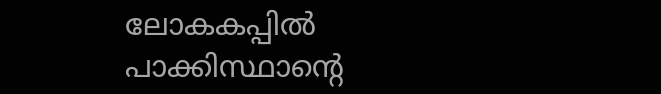ലോകകപ്പിൽ പാക്കിസ്ഥാന്‍റെ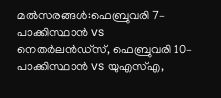മല്‍സരങ്ങള്‍:ഫെബ്രുവരി 7– പാക്കിസ്ഥാന്‍ vs നെതര്‍ലന്‍ഡ്സ്, ഫെബ്രുവരി 10– പാക്കിസ്ഥാന്‍ vs യുഎസ്എ,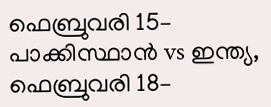ഫെബ്രുവരി 15– പാക്കിസ്ഥാന്‍ vs ഇന്ത്യ, ഫെബ്രുവരി 18–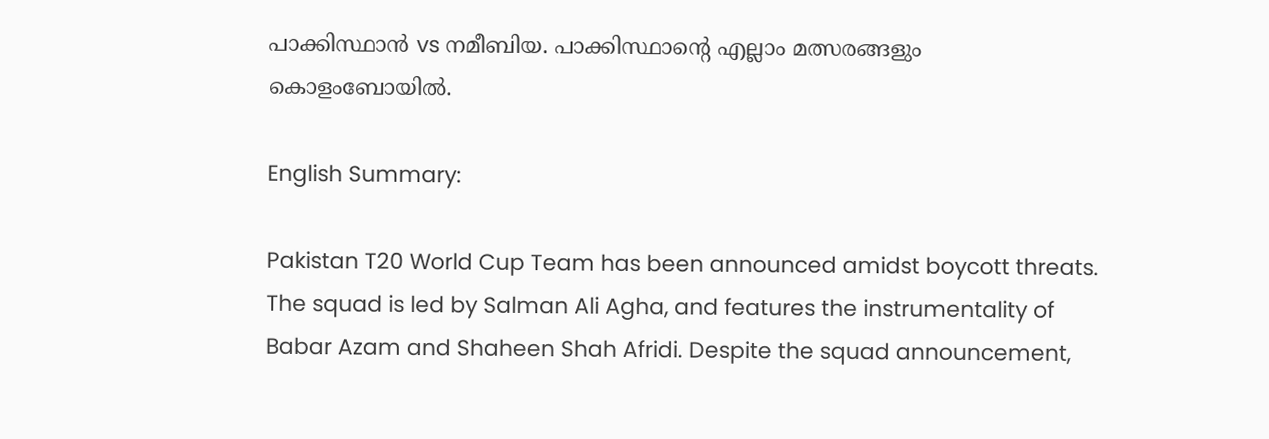പാക്കിസ്ഥാന്‍ vs നമീബിയ. പാക്കിസ്ഥാന്‍റെ എല്ലാം മത്സരങ്ങളും കൊളംബോയിൽ.

English Summary:

Pakistan T20 World Cup Team has been announced amidst boycott threats. The squad is led by Salman Ali Agha, and features the instrumentality of Babar Azam and Shaheen Shah Afridi. Despite the squad announcement,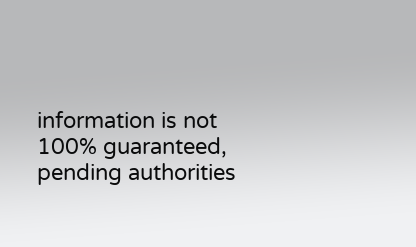information is not 100% guaranteed, pending authorities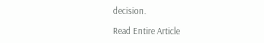decision.

Read Entire Article